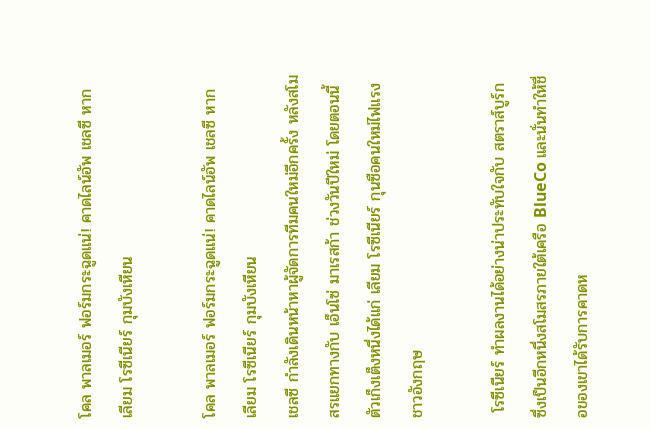โคล พาลเมอร์ ฟอร์มกระฉูดแน่! คาดไลน์อัพ เชลซี หาก เลียม โรซีเนียร์ กุมบังเหียน

โคล พาลเมอร์ ฟอร์มกระฉูดแน่! คาดไลน์อัพ เชลซี หาก เลียม โรซีเนียร์ กุมบังเหียน
เชลซี กำลังเดินหน้าหาผู้จัดการทีมคนใหม่อีกครั้ง หลังสโมสรแยกทางกับ เอ็นโซ่ มาเรสก้า ช่วงวันปีใหม่ โดยตอนนี้ตัวเก็งเต็งหนึ่งได้แก่ เลียม โรซีเนียร์ กุนซือคนใหม่ไฟแรงชาวอังกฤษ

 โรซีเนียร์ ทำผลงานได้อย่างน่าประทับใจกับ สตราส์บูร์ก ซึ่งเป็นอีกหนึ่งสโมสรภายใต้เครือ BlueCo และนั่นทำให้ชื่อของเขาได้รับการคาดห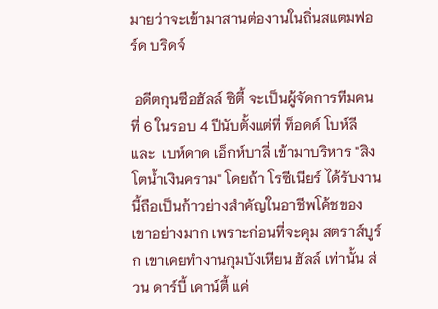มายว่าจะเข้ามาสานต่องานในถิ่นสแตมฟอร์ด บริดจ์

 อดีตกุนซือฮัลล์ ซิตี้ จะเป็นผู้จัดการทีมคนที่ 6 ในรอบ 4 ปีนับตั้งแต่ที่ ท็อดด์ โบห์ลี และ  เบห์ดาด เอ็กห์บาลี่ เข้ามาบริหาร "สิงโตน้ำเงินคราม" โดยถ้า โรซีเนียร์ ได้รับงานนี้ถือเป็นก้าวย่างสำคัญในอาชีพโค้ชของเขาอย่างมาก เพราะก่อนที่จะคุม สตราส์บูร์ก เขาเคยทำงานกุมบังเหียน ฮัลล์ เท่านั้น ส่วน ดาร์บี้ เคาน์ตี้ แค่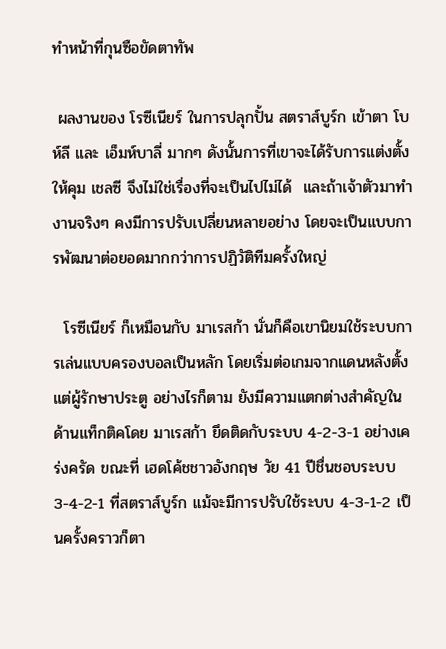ทำหน้าที่กุนซือขัดตาทัพ

 ผลงานของ โรซีเนียร์ ในการปลุกปั้น สตราส์บูร์ก เข้าตา โบห์ลี และ เอ็มห์บาลี่ มากๆ ดังนั้นการที่เขาจะได้รับการแต่งตั้งให้คุม เชลซี จึงไม่ใช่เรื่องที่จะเป็นไปไม่ได้  และถ้าเจ้าตัวมาทำงานจริงๆ คงมีการปรับเปลี่ยนหลายอย่าง โดยจะเป็นแบบการพัฒนาต่อยอดมากกว่าการปฏิวัติทีมครั้งใหญ่

  โรซีเนียร์ ก็เหมือนกับ มาเรสก้า นั่นก็คือเขานิยมใช้ระบบการเล่นแบบครองบอลเป็นหลัก โดยเริ่มต่อเกมจากแดนหลังตั้งแต่ผู้รักษาประตู อย่างไรก็ตาม ยังมีความแตกต่างสำคัญในด้านแท็กติคโดย มาเรสก้า ยึดติดกับระบบ 4-2-3-1 อย่างเคร่งครัด ขณะที่ เฮดโค้ชชาวอังกฤษ วัย 41 ปีชื่นชอบระบบ 3-4-2-1 ที่สตราส์บูร์ก แม้จะมีการปรับใช้ระบบ 4-3-1-2 เป็นครั้งคราวก็ตา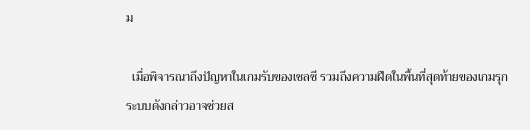ม

  เมื่อพิจารณาถึงปัญหาในเกมรับของเชลซี รวมถึงความฝืดในพื้นที่สุดท้ายของเกมรุก ระบบดังกล่าวอาจช่วยส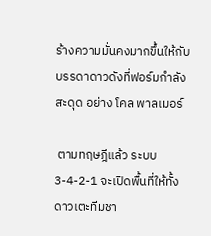ร้างความมั่นคงมากขึ้นให้กับบรรดาดาวดังที่ฟอร์มกำลังสะดุด อย่าง โคล พาลเมอร์

 ตามทฤษฎีแล้ว ระบบ 3-4-2-1 จะเปิดพื้นที่ให้ทั้ง ดาวเตะทีมชา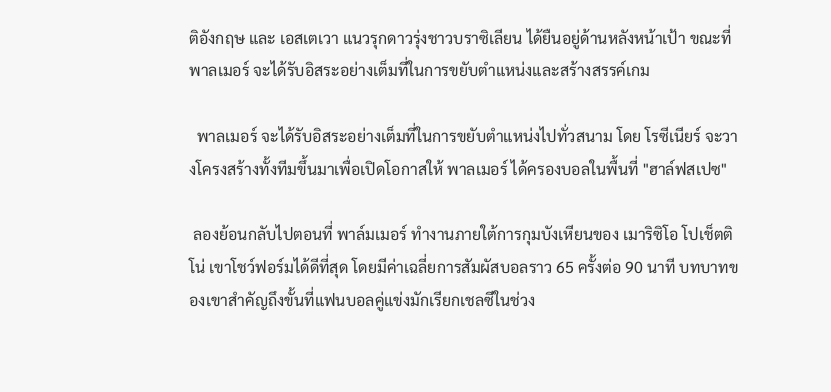ติอังกฤษ และ เอสเตเวา แนวรุกดาวรุ่งชาวบราซิเลียน ได้ยืนอยู่ด้านหลังหน้าเป้า ขณะที่ พาลเมอร์ จะได้รับอิสระอย่างเต็มที่ในการขยับตำแหน่งและสร้างสรรค์เกม

  พาลเมอร์ จะได้รับอิสระอย่างเต็มที่ในการขยับตำแหน่งไปทั่วสนาม โดย โรซีเนียร์ จะวางโครงสร้างทั้งทีมขึ้นมาเพื่อเปิดโอกาสให้ พาลเมอร์ ได้ครองบอลในพื้นที่ "ฮาล์ฟสเปซ"

 ลองย้อนกลับไปตอนที่ พาล์มเมอร์ ทำงานภายใต้การกุมบังเหียนของ เมาริซิโอ โปเช็ตติโน่ เขาโชว์ฟอร์มได้ดีที่สุด โดยมีค่าเฉลี่ยการสัมผัสบอลราว 65 ครั้งต่อ 90 นาที บทบาทของเขาสำคัญถึงขั้นที่แฟนบอลคู่แข่งมักเรียกเชลซีในช่วง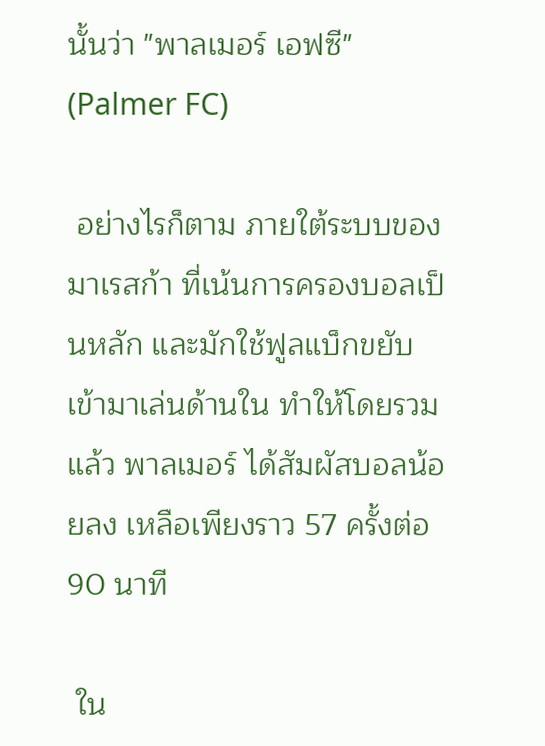นั้นว่า "พาลเมอร์ เอฟซี" (Palmer FC)

 อย่างไรก็ตาม ภายใต้ระบบของ มาเรสก้า ที่เน้นการครองบอลเป็นหลัก และมักใช้ฟูลแบ็กขยับเข้ามาเล่นด้านใน ทำให้โดยรวมแล้ว พาลเมอร์ ได้สัมผัสบอลน้อยลง เหลือเพียงราว 57 ครั้งต่อ 90 นาที

 ใน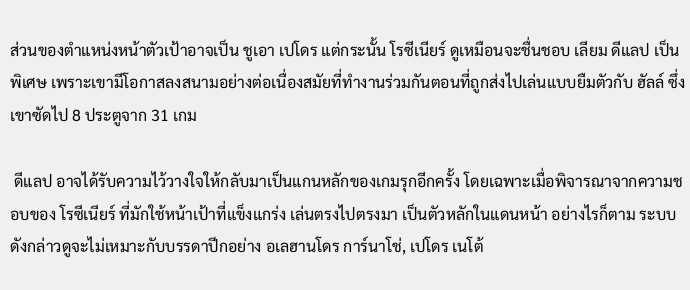ส่วนของตำแหน่งหน้าตัวเป้าอาจเป็น ชูเอา เปโดร แต่กระนั้น โรซีเนียร์ ดูเหมือนจะชื่นชอบ เลียม ดีแลป เป็นพิเศษ เพราะเขามีโอกาสลงสนามอย่างต่อเนื่องสมัยที่ทำงานร่วมกันตอนที่ถูกส่งไปเล่นแบบยืมตัวกับ ฮัลล์ ซึ่งเขาซัดไป 8 ประตูจาก 31 เกม

 ดีแลป อาจได้รับความไว้วางใจให้กลับมาเป็นแกนหลักของเกมรุกอีกครั้ง โดยเฉพาะเมื่อพิจารณาจากความชอบของ โรซีเนียร์ ที่มักใช้หน้าเป้าที่แข็งแกร่ง เล่นตรงไปตรงมา เป็นตัวหลักในแดนหน้า อย่างไรก็ตาม ระบบดังกล่าวดูจะไม่เหมาะกับบรรดาปีกอย่าง อเลฮานโดร การ์นาโช่, เปโดร เนโต้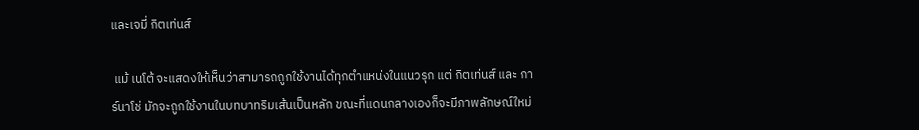และเจมี่ กิตเท่นส์

 แม้ เนโต้ จะแสดงให้เห็นว่าสามารถถูกใช้งานได้ทุกตำแหน่งในแนวรุก แต่ กิตเท่นส์ และ การ์นาโช่ มักจะถูกใช้งานในบทบาทริมเส้นเป็นหลัก ขณะที่แดนกลางเองก็จะมีภาพลักษณ์ใหม่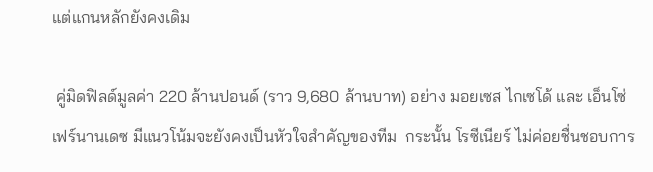แต่แกนหลักยังคงเดิม

 คู่มิดฟิลด์มูลค่า 220 ล้านปอนด์ (ราว 9,680 ล้านบาท) อย่าง มอยเซส ไกเซโด้ และ เอ็นโซ่ เฟร์นานเดซ มีแนวโน้มจะยังคงเป็นหัวใจสำคัญของทีม  กระนั้น โรซีเนียร์ ไม่ค่อยชื่นชอบการ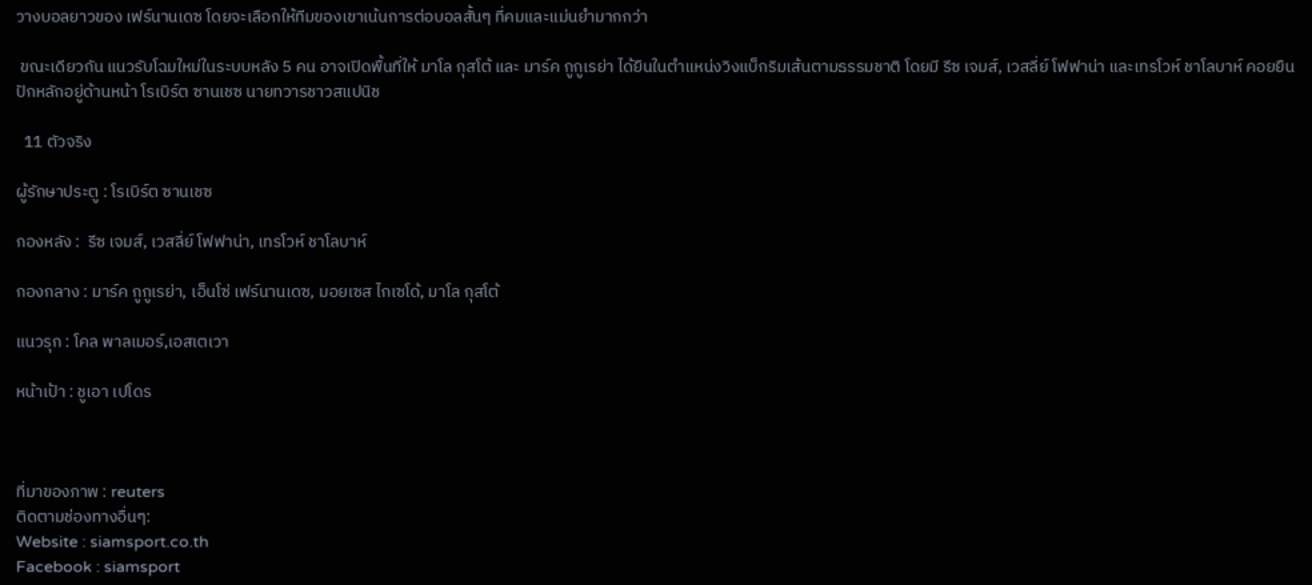วางบอลยาวของ เฟร์นานเดซ โดยจะเลือกให้ทีมของเขาเน้นการต่อบอลสั้นๆ ที่คมและแม่นยำมากกว่า

 ขณะเดียวกัน แนวรับโฉมใหม่ในระบบหลัง 5 คน อาจเปิดพื้นที่ให้ มาโล กุสโต้ และ มาร์ค กูกูเรย่า ได้ยืนในตำแหน่งวิงแบ็กริมเส้นตามธรรมชาติ โดยมี รีซ เจมส์, เวสลี่ย์ โฟฟาน่า และเทรโวห์ ชาโลบาห์ คอยยืนปักหลักอยู่ด้านหน้า โรเบิร์ต ซานเชซ นายทวารชาวสแปนิช

  11 ตัวจริง

ผู้รักษาประตู : โรเบิร์ต ซานเชซ

กองหลัง :  รีซ เจมส์, เวสลี่ย์ โฟฟาน่า, เทรโวห์ ชาโลบาห์

กองกลาง : มาร์ค กูกูเรย่า, เอ็นโซ่ เฟร์นานเดซ, มอยเซส ไกเซโด้, มาโล กุสโต้

แนวรุก : โคล พาลเมอร์,เอสเตเวา

หน้าเป้า : ชูเอา เปโดร



ที่มาของภาพ : reuters
ติดตามช่องทางอื่นๆ:
Website : siamsport.co.th
Facebook : siamsport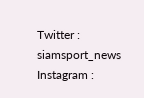Twitter : siamsport_news
Instagram :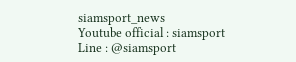siamsport_news
Youtube official : siamsport
Line : @siamsport